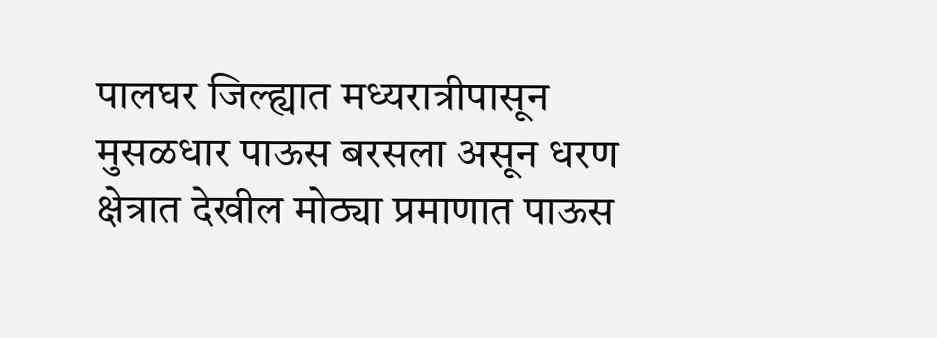पालघर जिल्ह्यात मध्यरात्रीपासून मुसळधार पाऊस बरसला असून धरण क्षेत्रात देखील मोठ्या प्रमाणात पाऊस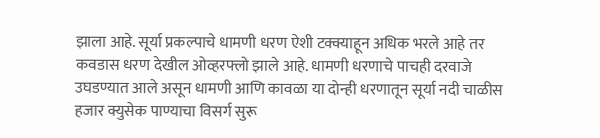झाला आहे. सूर्या प्रकल्पाचे धामणी धरण ऐशी टक्क्याहून अधिक भरले आहे तर कवडास धरण देखील ओव्हरफ्लो झाले आहे. धामणी धरणाचे पाचही दरवाजे उघडण्यात आले असून धामणी आणि कावळा या दोन्ही धरणातून सूर्या नदी चाळीस हजार क्युसेक पाण्याचा विसर्ग सुरू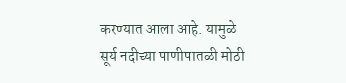करण्यात आला आहे. यामुळे सूर्य नदीच्या पाणीपातळी मोठी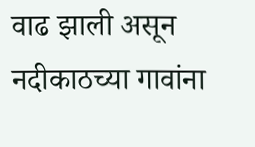वाढ झाली असून नदीकाठच्या गावांना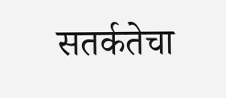सतर्कतेचा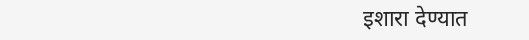इशारा देण्यात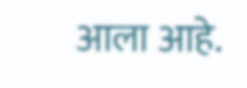आला आहे.